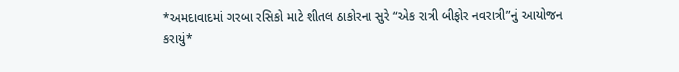*અમદાવાદમાં ગરબા રસિકો માટે શીતલ ઠાકોરના સુરે “એક રાત્રી બીફોર નવરાત્રી”નું આયોજન કરાયું*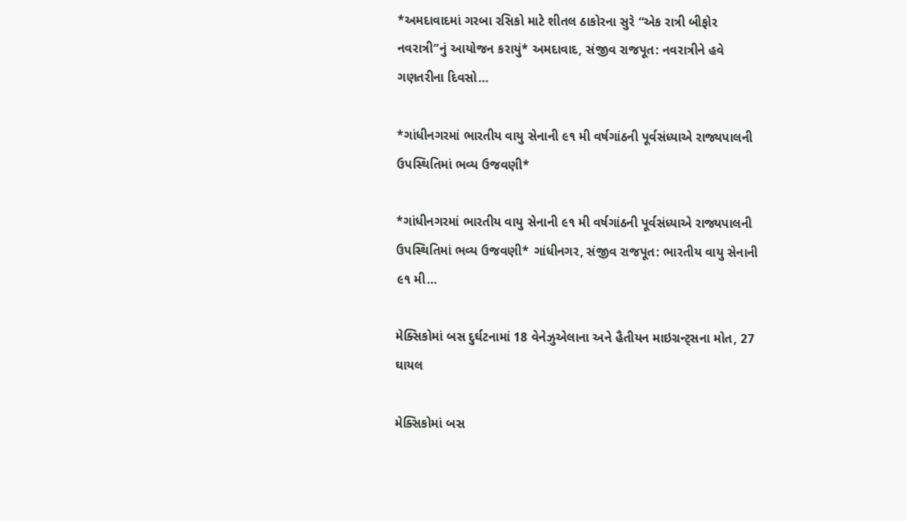*અમદાવાદમાં ગરબા રસિકો માટે શીતલ ઠાકોરના સુરે “એક રાત્રી બીફોર નવરાત્રી”નું આયોજન કરાયું* અમદાવાદ, સંજીવ રાજપૂત: નવરાત્રીને હવે ગણતરીના દિવસો…

*ગાંધીનગરમાં ભારતીય વાયુ સેનાની ૯૧ મી વર્ષગાંઠની પૂર્વસંધ્યાએ રાજ્યપાલની ઉપસ્થિતિમાં ભવ્ય ઉજવણી*

*ગાંધીનગરમાં ભારતીય વાયુ સેનાની ૯૧ મી વર્ષગાંઠની પૂર્વસંધ્યાએ રાજ્યપાલની ઉપસ્થિતિમાં ભવ્ય ઉજવણી* ગાંધીનગર, સંજીવ રાજપૂત: ભારતીય વાયુ સેનાની ૯૧ મી…

મેક્સિકોમાં બસ દુર્ઘટનામાં 18 વેનેઝુએલાના અને હૈતીયન માઇગ્રન્ટ્સના મોત, 27 ઘાયલ

મેક્સિકોમાં બસ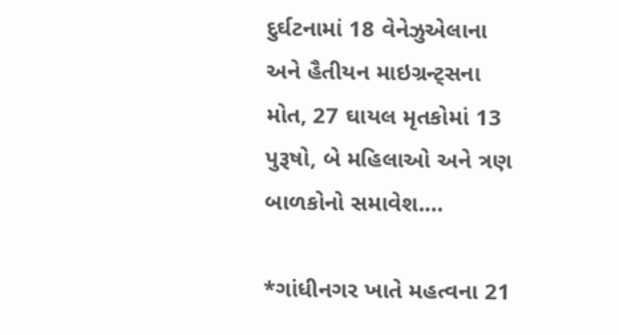દુર્ઘટનામાં 18 વેનેઝુએલાના અને હૈતીયન માઇગ્રન્ટ્સના મોત, 27 ઘાયલ મૃતકોમાં 13 પુરૂષો, બે મહિલાઓ અને ત્રણ બાળકોનો સમાવેશ.…

*ગાંધીનગર ખાતે મહત્વના 21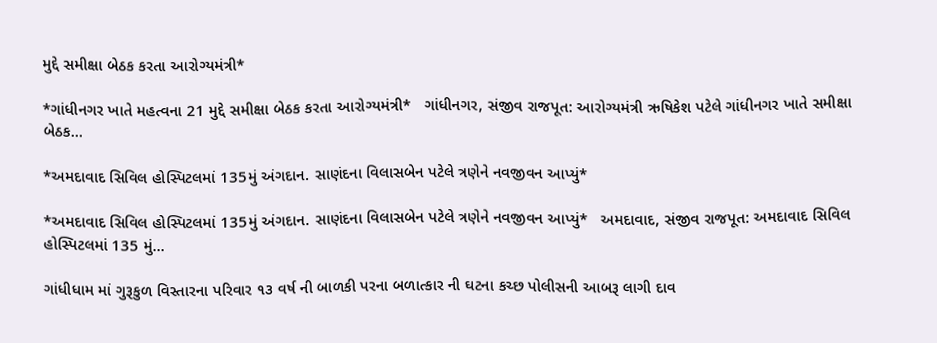મુદ્દે સમીક્ષા બેઠક કરતા આરોગ્યમંત્રી*

*ગાંધીનગર ખાતે મહત્વના 21 મુદ્દે સમીક્ષા બેઠક કરતા આરોગ્યમંત્રી*   ગાંધીનગર, સંજીવ રાજપૂત: આરોગ્યમંત્રી ઋષિકેશ પટેલે ગાંધીનગર ખાતે સમીક્ષા બેઠક…

*અમદાવાદ સિવિલ હોસ્પિટલમાં 135મું અંગદાન. સાણંદના વિલાસબેન પટેલે ત્રણેને નવજીવન આપ્યું*

*અમદાવાદ સિવિલ હોસ્પિટલમાં 135મું અંગદાન. સાણંદના વિલાસબેન પટેલે ત્રણેને નવજીવન આપ્યું*   અમદાવાદ, સંજીવ રાજપૂત: અમદાવાદ સિવિલ હોસ્પિટલમાં 135 મું…

ગાંધીધામ માં ગુરૂકુળ વિસ્તારના પરિવાર ૧૩ વર્ષ ની બાળકી પરના બળાત્કાર ની ઘટના કચ્છ પોલીસની આબરૂ લાગી દાવ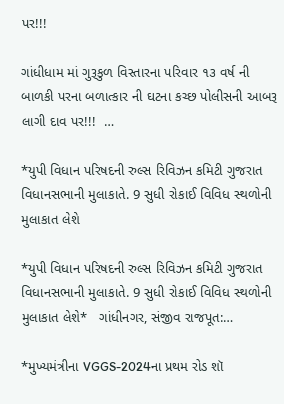પર!!!

ગાંધીધામ માં ગુરૂકુળ વિસ્તારના પરિવાર ૧૩ વર્ષ ની બાળકી પરના બળાત્કાર ની ઘટના કચ્છ પોલીસની આબરૂ લાગી દાવ પર!!!  …

*યુપી વિધાન પરિષદની રુલ્સ રિવિઝન કમિટી ગુજરાત વિધાનસભાની મુલાકાતે. 9 સુધી રોકાઈ વિવિધ સ્થળોની મુલાકાત લેશે

*યુપી વિધાન પરિષદની રુલ્સ રિવિઝન કમિટી ગુજરાત વિધાનસભાની મુલાકાતે. 9 સુધી રોકાઈ વિવિધ સ્થળોની મુલાકાત લેશે*   ગાંધીનગર, સંજીવ રાજપૂત:…

*મુખ્યમંત્રીના VGGS-2024ના પ્રથમ રોડ શૉ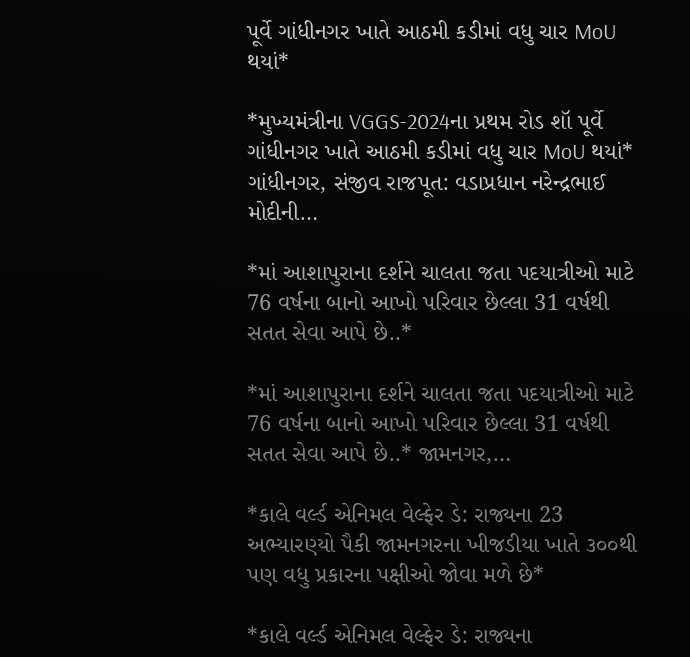પૂર્વે ગાંધીનગર ખાતે આઠમી કડીમાં વધુ ચાર MoU થયાં*

*મુખ્યમંત્રીના VGGS-2024ના પ્રથમ રોડ શૉ પૂર્વે ગાંધીનગર ખાતે આઠમી કડીમાં વધુ ચાર MoU થયાં* ગાંધીનગર, સંજીવ રાજપૂત: વડાપ્રધાન નરેન્દ્રભાઈ મોદીની…

*માં આશાપુરાના દર્શને ચાલતા જતા પદયાત્રીઓ માટે 76 વર્ષના બાનો આખો પરિવાર છેલ્લા 31 વર્ષથી સતત સેવા આપે છે..*

*માં આશાપુરાના દર્શને ચાલતા જતા પદયાત્રીઓ માટે 76 વર્ષના બાનો આખો પરિવાર છેલ્લા 31 વર્ષથી સતત સેવા આપે છે..* જામનગર,…

*કાલે વર્લ્ડ એનિમલ વેલ્ફેર ડે: રાજ્યના 23 અભ્યારણ્યો પૈકી જામનગરના ખીજડીયા ખાતે ૩૦૦થી પણ વધુ પ્રકારના પક્ષીઓ જોવા મળે છે*

*કાલે વર્લ્ડ એનિમલ વેલ્ફેર ડે: રાજ્યના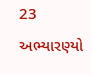23 અભ્યારણ્યો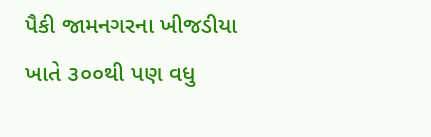પૈકી જામનગરના ખીજડીયા ખાતે ૩૦૦થી પણ વધુ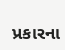પ્રકારના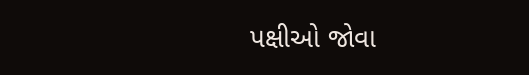પક્ષીઓ જોવા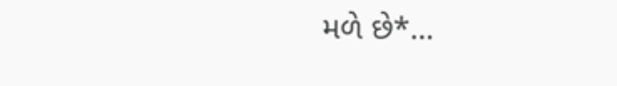મળે છે*…